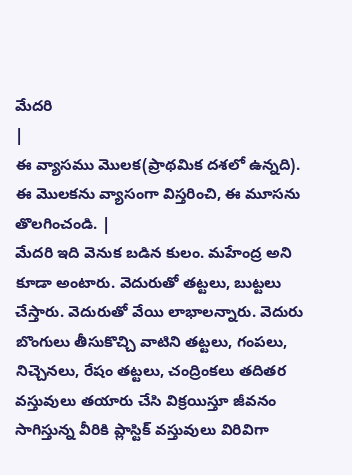మేదరి
|
ఈ వ్యాసము మొలక(ప్రాథమిక దశలో ఉన్నది). ఈ మొలకను వ్యాసంగా విస్తరించి, ఈ మూసను తొలగించండి. |
మేదరి ఇది వెనుక బడిన కులం. మహేంద్ర అని కూడా అంటారు. వెదురుతో తట్టలు, బుట్టలు చేస్తారు. వెదురుతో వేయి లాభాలన్నారు. వెదురు బొంగులు తీసుకొచ్చి వాటిని తట్టలు, గంపలు, నిచ్చెనలు, రేషం తట్టలు, చంద్రింకలు తదితర వస్తువులు తయారు చేసి విక్రయిస్తూ జీవనం సాగిస్తున్న వీరికి ప్లాస్టిక్ వస్తువులు విరివిగా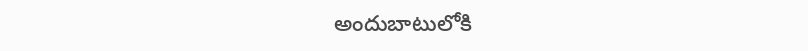అందుబాటులోకి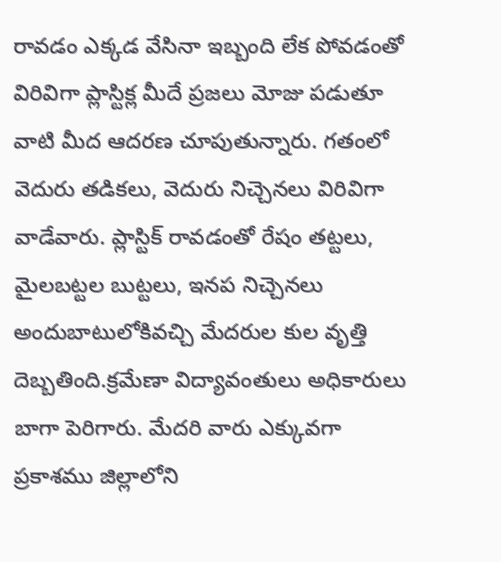రావడం ఎక్కడ వేసినా ఇబ్బంది లేక పోవడంతో విరివిగా ప్లాస్టిక్ల మీదే ప్రజలు మోజు పడుతూ వాటి మీద ఆదరణ చూపుతున్నారు. గతంలో వెదురు తడికలు, వెదురు నిచ్చెనలు విరివిగా వాడేవారు. ప్లాస్టిక్ రావడంతో రేషం తట్టలు, మైలబట్టల బుట్టలు, ఇనప నిచ్చెనలు అందుబాటులోకివచ్చి మేదరుల కుల వృత్తి దెబ్బతింది.క్రమేణా విద్యావంతులు అధికారులు బాగా పెరిగారు. మేదరి వారు ఎక్కువగా ప్రకాశము జిల్లాలోని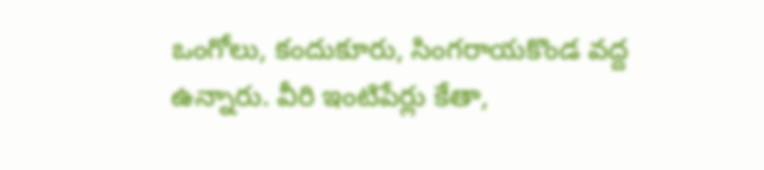ఒంగోలు, కందుకూరు, సింగరాయకొండ వద్ద ఉన్నారు. వీరి ఇంటిపేర్లు కేతా,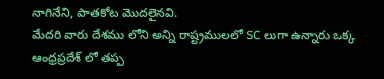నాగినేని, పాతకోట మొదలైనవి.
మేదరి వారు దేశము లోని అన్ని రాష్ట్రములలో SC లుగా ఉన్నారు ఒక్క ఆంధ్రప్రదేశ్ లో తప్ప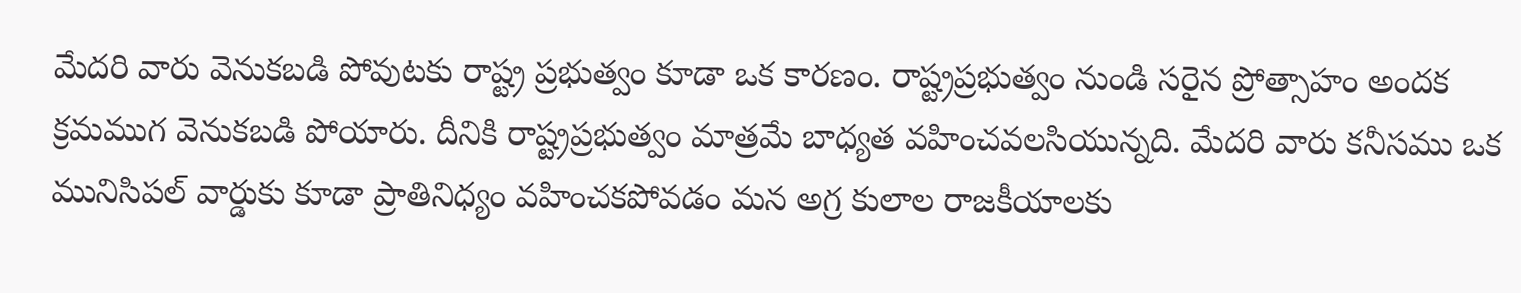మేదరి వారు వెనుకబడి పోవుటకు రాష్ట్ర ప్రభుత్వం కూడా ఒక కారణం. రాష్ట్రప్రభుత్వం నుండి సరైన ప్రోత్సాహం అందక క్రమముగ వెనుకబడి పోయారు. దీనికి రాష్ట్రప్రభుత్వం మాత్రమే బాధ్యత వహించవలసియున్నది. మేదరి వారు కనీసము ఒక మునిసిపల్ వార్డుకు కూడా ప్రాతినిధ్యం వహించకపోవడం మన అగ్ర కులాల రాజకీయాలకు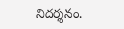నిదర్శనం.